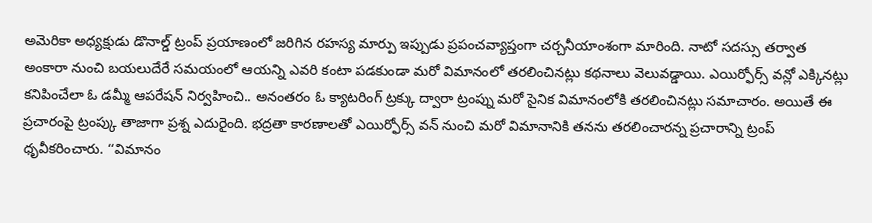అమెరికా అధ్యక్షుడు డొనాల్డ్ ట్రంప్ ప్రయాణంలో జరిగిన రహస్య మార్పు ఇప్పుడు ప్రపంచవ్యాప్తంగా చర్చనీయాంశంగా మారింది. నాటో సదస్సు తర్వాత అంకారా నుంచి బయలుదేరే సమయంలో ఆయన్ని ఎవరి కంటా పడకుండా మరో విమానంలో తరలించినట్లు కథనాలు వెలువడ్డాయి. ఎయిర్ఫోర్స్ వన్లో ఎక్కినట్లు కనిపించేలా ఓ డమ్మీ ఆపరేషన్ నిర్వహించి.. అనంతరం ఓ క్యాటరింగ్ ట్రక్కు ద్వారా ట్రంప్ను మరో సైనిక విమానంలోకి తరలించినట్లు సమాచారం. అయితే ఈ ప్రచారంపై ట్రంప్కు తాజాగా ప్రశ్న ఎదురైంది. భద్రతా కారణాలతో ఎయిర్ఫోర్స్ వన్ నుంచి మరో విమానానికి తనను తరలించారన్న ప్రచారాన్ని ట్రంప్ ధృవీకరించారు. ‘‘విమానం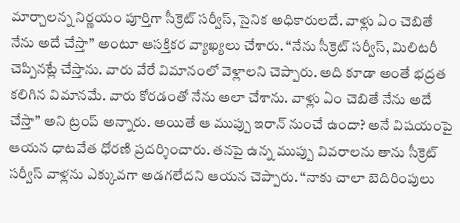మార్చాలన్న నిర్ణయం పూర్తిగా సీక్రెట్ సర్వీస్, సైనిక అధికారులదే. వాళ్లు ఏం చెబితే నేను అదే చేస్తా” అంటూ ఆసక్తికర వ్యాఖ్యలు చేశారు. “నేను సీక్రెట్ సర్వీస్, మిలిటరీ చెప్పినట్లే చేస్తాను. వారు వేరే విమానంలో వెళ్లాలని చెప్పారు. అది కూడా అంతే భద్రత కలిగిన విమానమే. వారు కోరడంతో నేను అలా చేశాను. వాళ్లు ఏం చెబితే నేను అదే చేస్తా” అని ట్రంప్ అన్నారు. అయితే ఆ ముప్పు ఇరాన్ నుంచే ఉందా? అనే విషయంపై ఆయన ధాటవేత ధోరణి ప్రదర్శించారు. తనపై ఉన్న ముప్పు వివరాలను తాను సీక్రెట్ సర్వీస్ వాళ్లను ఎక్కువగా అడగలేదని ఆయన చెప్పారు. “నాకు చాలా బెదిరింపులు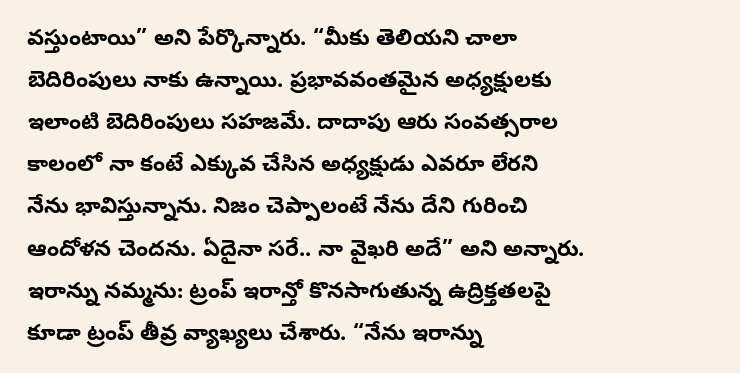వస్తుంటాయి” అని పేర్కొన్నారు. “మీకు తెలియని చాలా బెదిరింపులు నాకు ఉన్నాయి. ప్రభావవంతమైన అధ్యక్షులకు ఇలాంటి బెదిరింపులు సహజమే. దాదాపు ఆరు సంవత్సరాల కాలంలో నా కంటే ఎక్కువ చేసిన అధ్యక్షుడు ఎవరూ లేరని నేను భావిస్తున్నాను. నిజం చెప్పాలంటే నేను దేని గురించి ఆందోళన చెందను. ఏదైనా సరే.. నా వైఖరి అదే” అని అన్నారు. ఇరాన్ను నమ్మను: ట్రంప్ ఇరాన్తో కొనసాగుతున్న ఉద్రిక్తతలపై కూడా ట్రంప్ తీవ్ర వ్యాఖ్యలు చేశారు. “నేను ఇరాన్ను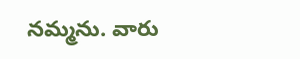నమ్మను. వారు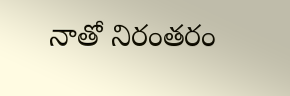నాతో నిరంతరం